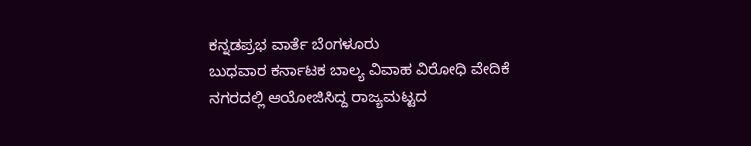ಕನ್ನಡಪ್ರಭ ವಾರ್ತೆ ಬೆಂಗಳೂರು
ಬುಧವಾರ ಕರ್ನಾಟಕ ಬಾಲ್ಯ ವಿವಾಹ ವಿರೋಧಿ ವೇದಿಕೆ ನಗರದಲ್ಲಿ ಆಯೋಜಿಸಿದ್ದ ರಾಜ್ಯಮಟ್ಟದ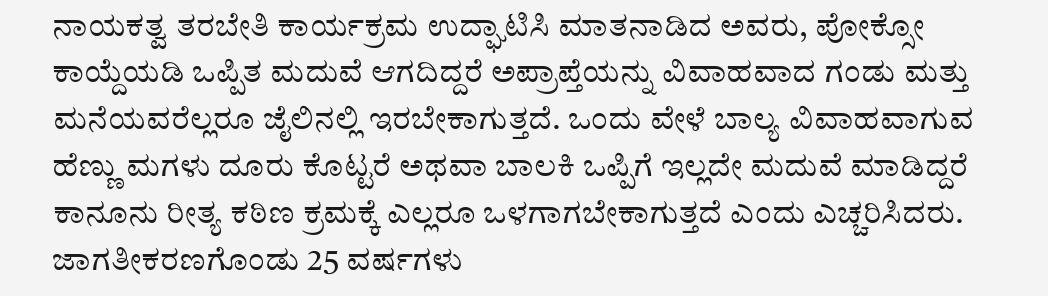ನಾಯಕತ್ವ ತರಬೇತಿ ಕಾರ್ಯಕ್ರಮ ಉದ್ಘಾಟಿಸಿ ಮಾತನಾಡಿದ ಅವರು, ಪೋಕ್ಸೋ ಕಾಯ್ದೆಯಡಿ ಒಪ್ಪಿತ ಮದುವೆ ಆಗದಿದ್ದರೆ ಅಪ್ರಾಪ್ತೆಯನ್ನು ವಿವಾಹವಾದ ಗಂಡು ಮತ್ತು ಮನೆಯವರೆಲ್ಲರೂ ಜೈಲಿನಲ್ಲಿ ಇರಬೇಕಾಗುತ್ತದೆ. ಒಂದು ವೇಳೆ ಬಾಲ್ಯ ವಿವಾಹವಾಗುವ ಹೆಣ್ಣು ಮಗಳು ದೂರು ಕೊಟ್ಟರೆ ಅಥವಾ ಬಾಲಕಿ ಒಪ್ಪಿಗೆ ಇಲ್ಲದೇ ಮದುವೆ ಮಾಡಿದ್ದರೆ ಕಾನೂನು ರೀತ್ಯ ಕಠಿಣ ಕ್ರಮಕ್ಕೆ ಎಲ್ಲರೂ ಒಳಗಾಗಬೇಕಾಗುತ್ತದೆ ಎಂದು ಎಚ್ಚರಿಸಿದರು.
ಜಾಗತೀಕರಣಗೊಂಡು 25 ವರ್ಷಗಳು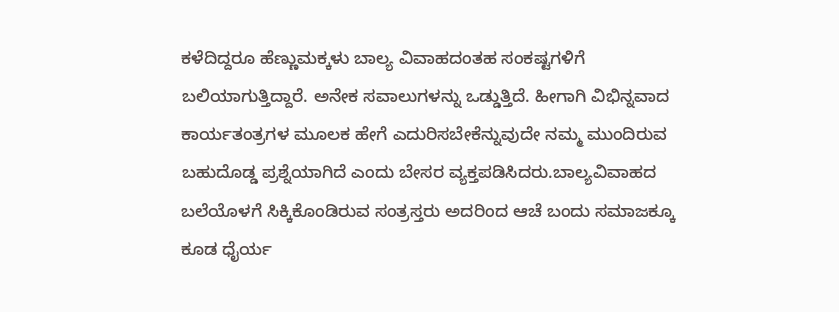ಕಳೆದಿದ್ದರೂ ಹೆಣ್ಣುಮಕ್ಕಳು ಬಾಲ್ಯ ವಿವಾಹದಂತಹ ಸಂಕಷ್ಟಗಳಿಗೆ ಬಲಿಯಾಗುತ್ತಿದ್ದಾರೆ. ಅನೇಕ ಸವಾಲುಗಳನ್ನು ಒಡ್ಡುತ್ತಿದೆ. ಹೀಗಾಗಿ ವಿಭಿನ್ನವಾದ ಕಾರ್ಯತಂತ್ರಗಳ ಮೂಲಕ ಹೇಗೆ ಎದುರಿಸಬೇಕೆನ್ನುವುದೇ ನಮ್ಮ ಮುಂದಿರುವ ಬಹುದೊಡ್ಡ ಪ್ರಶ್ನೆಯಾಗಿದೆ ಎಂದು ಬೇಸರ ವ್ಯಕ್ತಪಡಿಸಿದರು.ಬಾಲ್ಯವಿವಾಹದ ಬಲೆಯೊಳಗೆ ಸಿಕ್ಕಿಕೊಂಡಿರುವ ಸಂತ್ರಸ್ತರು ಅದರಿಂದ ಆಚೆ ಬಂದು ಸಮಾಜಕ್ಕೂ ಕೂಡ ಧೈರ್ಯ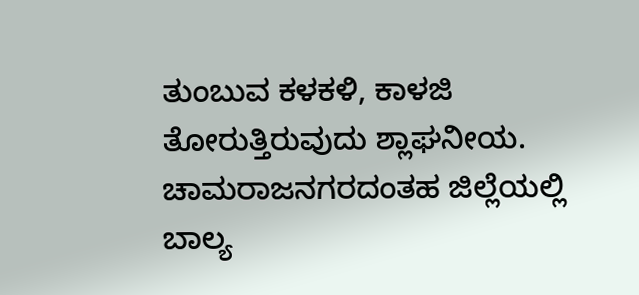ತುಂಬುವ ಕಳಕಳಿ, ಕಾಳಜಿ ತೋರುತ್ತಿರುವುದು ಶ್ಲಾಘನೀಯ. ಚಾಮರಾಜನಗರದಂತಹ ಜಿಲ್ಲೆಯಲ್ಲಿ ಬಾಲ್ಯ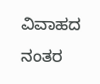ವಿವಾಹದ ನಂತರ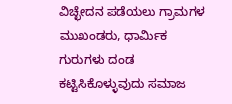ವಿಚ್ಛೇದನ ಪಡೆಯಲು ಗ್ರಾಮಗಳ ಮುಖಂಡರು, ಧಾರ್ಮಿಕ ಗುರುಗಳು ದಂಡ ಕಟ್ಟಿಸಿಕೊಳ್ಳುವುದು ಸಮಾಜ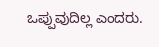ಒಪ್ಪುವುದಿಲ್ಲ ಎಂದರು.